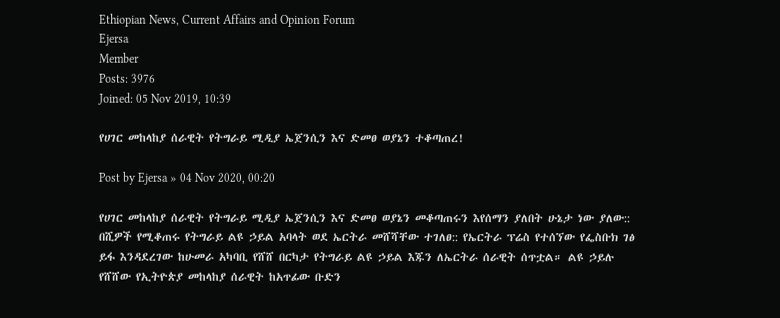Ethiopian News, Current Affairs and Opinion Forum
Ejersa
Member
Posts: 3976
Joined: 05 Nov 2019, 10:39

የሀገር መከላከያ ሰራዊት የትግራይ ሚዲያ ኤጀንሲን እና ድመፀ ወያኔን ተቆጣጠረ!

Post by Ejersa » 04 Nov 2020, 00:20

የሀገር መከላከያ ሰራዊት የትግራይ ሚዲያ ኤጀንሲን እና ድመፀ ወያኔን መቆጣጠሩን እየሰማን ያለበት ሁኔታ ነው ያለው:: በሺዎች የሚቆጠሩ የትግራይ ልዩ ኃይል አባላት ወደ ኤርትራ መሸሻቸው ተገለፀ:: የኤርትራ ፕሬስ የተሰኘው የፌስቡክ ገፅ ይፋ እንዳደረገው ከሁመራ አካባቢ የሸሸ በርካታ የትግራይ ልዩ ኃይል እጁን ለኤርትራ ሰራዊት ሰጥቷል። ልዩ ኃይሉ የሸሸው የኢትዮጵያ መከላከያ ሰራዊት ከአጥፊው ቡድን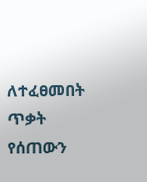ለተፈፀመበት ጥቃት የሰጠውን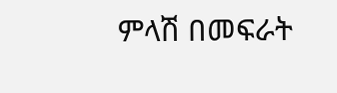ምላሽ በመፍራት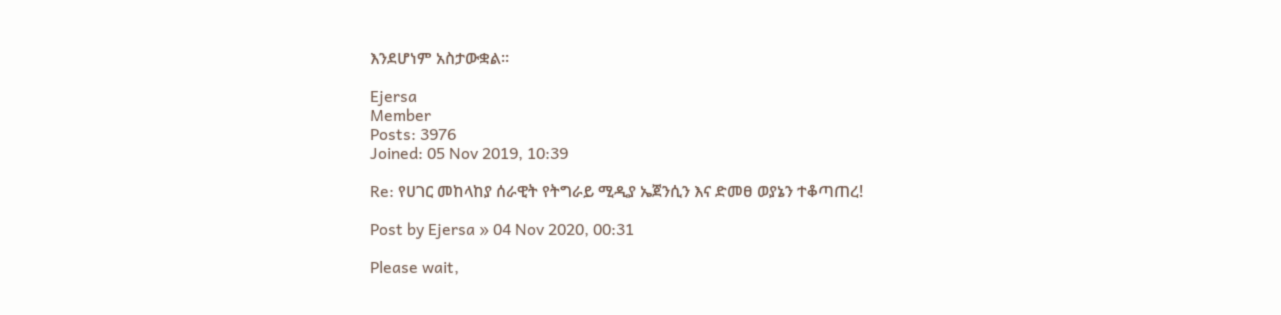እንደሆነም አስታውቋል።

Ejersa
Member
Posts: 3976
Joined: 05 Nov 2019, 10:39

Re: የሀገር መከላከያ ሰራዊት የትግራይ ሚዲያ ኤጀንሲን እና ድመፀ ወያኔን ተቆጣጠረ!

Post by Ejersa » 04 Nov 2020, 00:31

Please wait,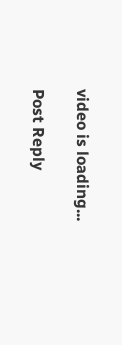video is loading...

Post Reply